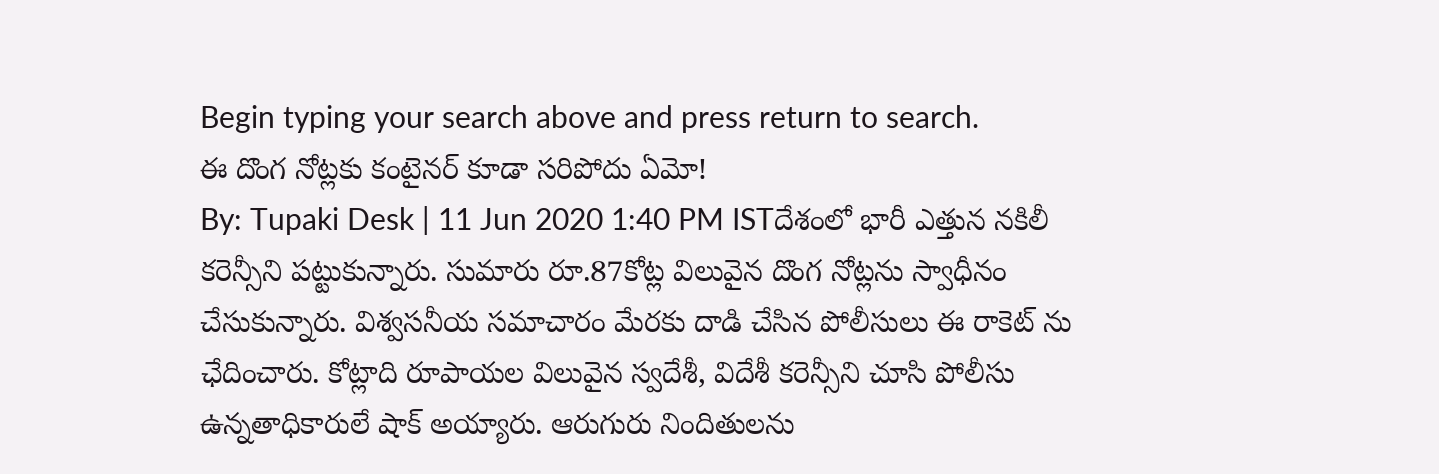Begin typing your search above and press return to search.
ఈ దొంగ నోట్లకు కంటైనర్ కూడా సరిపోదు ఏమో!
By: Tupaki Desk | 11 Jun 2020 1:40 PM ISTదేశంలో భారీ ఎత్తున నకిలీ కరెన్సీని పట్టుకున్నారు. సుమారు రూ.87కోట్ల విలువైన దొంగ నోట్లను స్వాధీనం చేసుకున్నారు. విశ్వసనీయ సమాచారం మేరకు దాడి చేసిన పోలీసులు ఈ రాకెట్ ను ఛేదించారు. కోట్లాది రూపాయల విలువైన స్వదేశీ, విదేశీ కరెన్సీని చూసి పోలీసు ఉన్నతాధికారులే షాక్ అయ్యారు. ఆరుగురు నిందితులను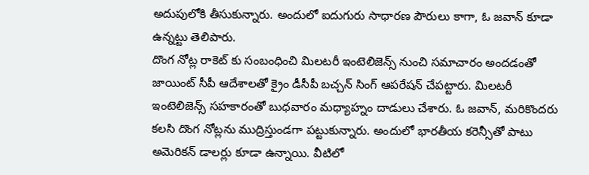అదుపులోకి తీసుకున్నారు. అందులో ఐదుగురు సాధారణ పౌరులు కాగా, ఓ జవాన్ కూడా ఉన్నట్టు తెలిపారు.
దొంగ నోట్ల రాకెట్ కు సంబంధించి మిలటరీ ఇంటెలిజెన్స్ నుంచి సమాచారం అందడంతో జాయింట్ సీపీ ఆదేశాలతో క్రైం డీసీపీ బచ్చన్ సింగ్ ఆపరేషన్ చేపట్టారు. మిలటరీ ఇంటెలిజెన్స్ సహకారంతో బుధవారం మధ్యాహ్నం దాడులు చేశారు. ఓ జవాన్, మరికొందరు కలసి దొంగ నోట్లను ముద్రిస్తుండగా పట్టుకున్నారు. అందులో భారతీయ కరెన్సీతో పాటు అమెరికన్ డాలర్లు కూడా ఉన్నాయి. వీటిలో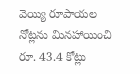వెయ్యి రూపాయల నోట్లను మినహాయించి రూ. 43.4 కోట్లు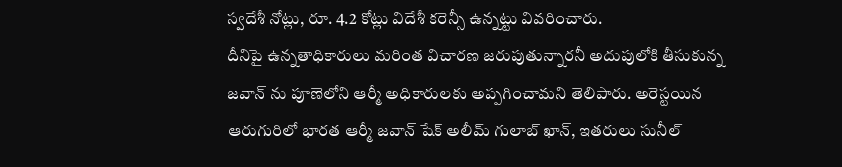స్వదేశీ నోట్లు, రూ. 4.2 కోట్లు విదేశీ కరెన్సీ ఉన్నట్టు వివరించారు.
దీనిపై ఉన్నతాధికారులు మరింత విచారణ జరుపుతున్నారనీ అదుపులోకి తీసుకున్న జవాన్ ను పూణెలోని ఆర్మీ అధికారులకు అప్పగించామని తెలిపారు. అరెస్టయిన ఆరుగురిలో భారత ఆర్మీ జవాన్ షేక్ అలీమ్ గులాబ్ ఖాన్, ఇతరులు సునీల్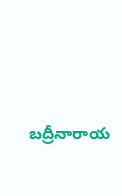బద్రీనారాయ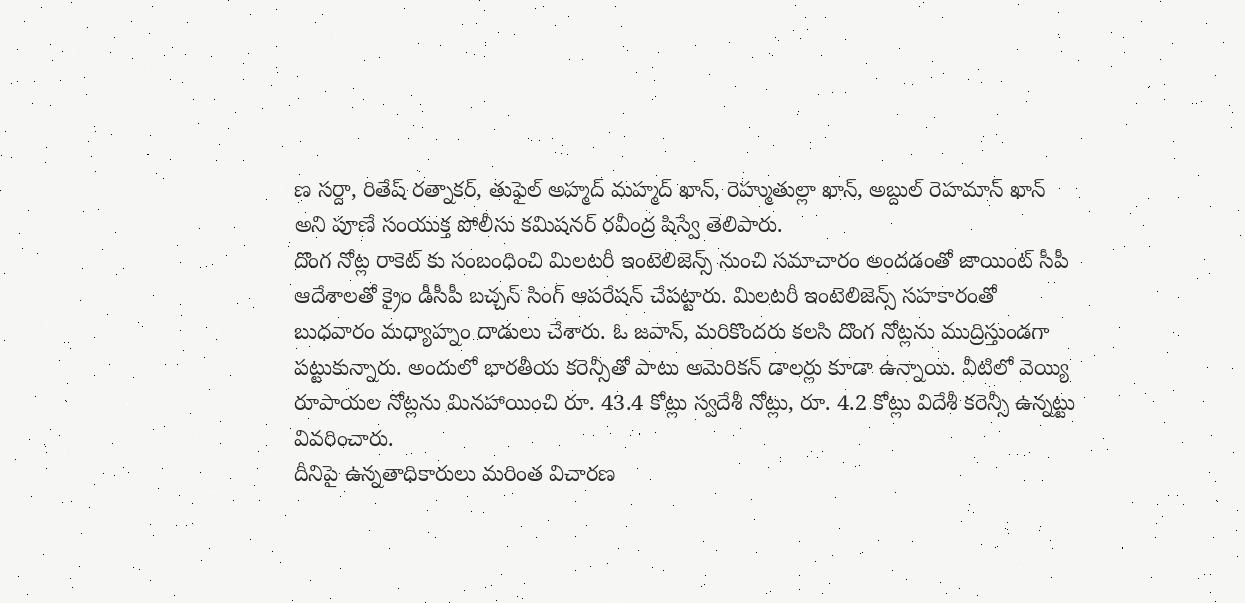ణ సర్దా, రితేష్ రత్నాకర్, తుఫైల్ అహ్మద్ మహ్మద్ ఖాన్, రెహ్ముతుల్లా ఖాన్, అబ్దుల్ రెహమాన్ ఖాన్ అని పూణే సంయుక్త పోలీసు కమిషనర్ రవీంద్ర షిస్వే తెలిపారు.
దొంగ నోట్ల రాకెట్ కు సంబంధించి మిలటరీ ఇంటెలిజెన్స్ నుంచి సమాచారం అందడంతో జాయింట్ సీపీ ఆదేశాలతో క్రైం డీసీపీ బచ్చన్ సింగ్ ఆపరేషన్ చేపట్టారు. మిలటరీ ఇంటెలిజెన్స్ సహకారంతో బుధవారం మధ్యాహ్నం దాడులు చేశారు. ఓ జవాన్, మరికొందరు కలసి దొంగ నోట్లను ముద్రిస్తుండగా పట్టుకున్నారు. అందులో భారతీయ కరెన్సీతో పాటు అమెరికన్ డాలర్లు కూడా ఉన్నాయి. వీటిలో వెయ్యి రూపాయల నోట్లను మినహాయించి రూ. 43.4 కోట్లు స్వదేశీ నోట్లు, రూ. 4.2 కోట్లు విదేశీ కరెన్సీ ఉన్నట్టు వివరించారు.
దీనిపై ఉన్నతాధికారులు మరింత విచారణ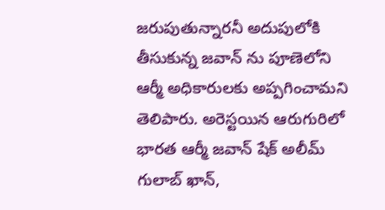జరుపుతున్నారనీ అదుపులోకి తీసుకున్న జవాన్ ను పూణెలోని ఆర్మీ అధికారులకు అప్పగించామని తెలిపారు. అరెస్టయిన ఆరుగురిలో భారత ఆర్మీ జవాన్ షేక్ అలీమ్ గులాబ్ ఖాన్,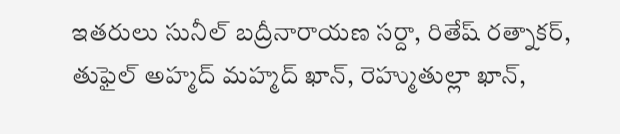ఇతరులు సునీల్ బద్రీనారాయణ సర్దా, రితేష్ రత్నాకర్, తుఫైల్ అహ్మద్ మహ్మద్ ఖాన్, రెహ్ముతుల్లా ఖాన్,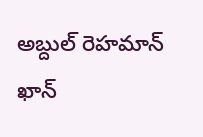అబ్దుల్ రెహమాన్ ఖాన్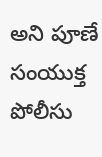అని పూణే సంయుక్త పోలీసు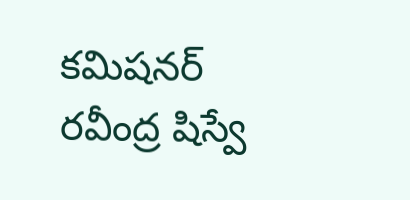కమిషనర్ రవీంద్ర షిస్వే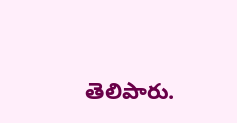తెలిపారు.